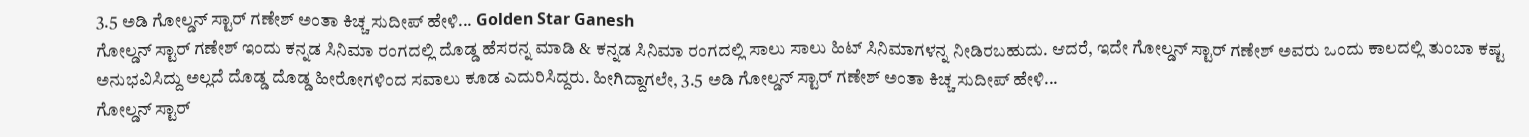3.5 ಅಡಿ ಗೋಲ್ಡನ್ ಸ್ಟಾರ್ ಗಣೇಶ್ ಅಂತಾ ಕಿಚ್ಚ ಸುದೀಪ್ ಹೇಳಿ... Golden Star Ganesh
ಗೋಲ್ಡನ್ ಸ್ಟಾರ್ ಗಣೇಶ್ ಇಂದು ಕನ್ನಡ ಸಿನಿಮಾ ರಂಗದಲ್ಲಿ ದೊಡ್ಡ ಹೆಸರನ್ನ ಮಾಡಿ & ಕನ್ನಡ ಸಿನಿಮಾ ರಂಗದಲ್ಲಿ ಸಾಲು ಸಾಲು ಹಿಟ್ ಸಿನಿಮಾಗಳನ್ನ ನೀಡಿರಬಹುದು. ಆದರೆ, ಇದೇ ಗೋಲ್ಡನ್ ಸ್ಟಾರ್ ಗಣೇಶ್ ಅವರು ಒಂದು ಕಾಲದಲ್ಲಿ ತುಂಬಾ ಕಷ್ಟ ಅನುಭವಿಸಿದ್ದು ಅಲ್ಲದೆ ದೊಡ್ಡ ದೊಡ್ಡ ಹೀರೋಗಳಿಂದ ಸವಾಲು ಕೂಡ ಎದುರಿಸಿದ್ದರು. ಹೀಗಿದ್ದಾಗಲೇ, 3.5 ಅಡಿ ಗೋಲ್ಡನ್ ಸ್ಟಾರ್ ಗಣೇಶ್ ಅಂತಾ ಕಿಚ್ಚ ಸುದೀಪ್ ಹೇಳಿ...
ಗೋಲ್ಡನ್ ಸ್ಟಾರ್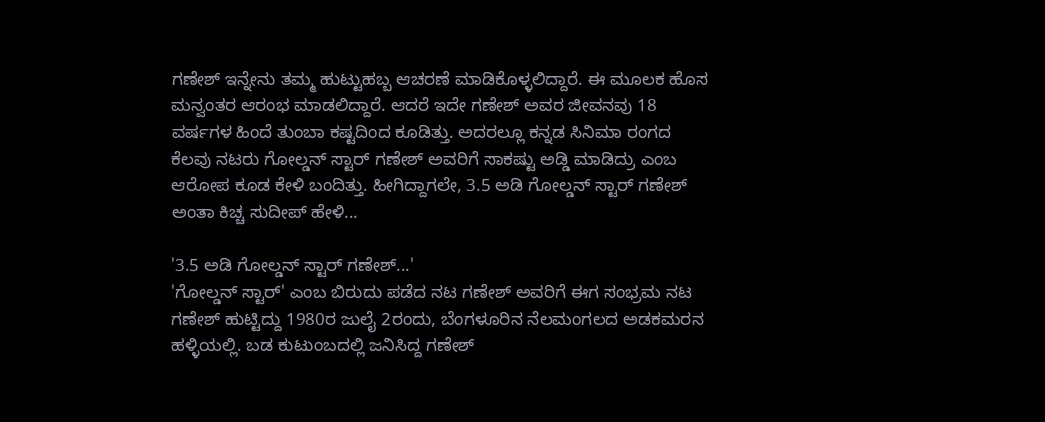ಗಣೇಶ್ ಇನ್ನೇನು ತಮ್ಮ ಹುಟ್ಟುಹಬ್ಬ ಆಚರಣೆ ಮಾಡಿಕೊಳ್ಳಲಿದ್ದಾರೆ. ಈ ಮೂಲಕ ಹೊಸ ಮನ್ವಂತರ ಆರಂಭ ಮಾಡಲಿದ್ದಾರೆ. ಆದರೆ ಇದೇ ಗಣೇಶ್ ಅವರ ಜೀವನವು 18 ವರ್ಷಗಳ ಹಿಂದೆ ತುಂಬಾ ಕಷ್ಟದಿಂದ ಕೂಡಿತ್ತು. ಅದರಲ್ಲೂ ಕನ್ನಡ ಸಿನಿಮಾ ರಂಗದ ಕೆಲವು ನಟರು ಗೋಲ್ಡನ್ ಸ್ಟಾರ್ ಗಣೇಶ್ ಅವರಿಗೆ ಸಾಕಷ್ಟು ಅಡ್ಡಿ ಮಾಡಿದ್ರು ಎಂಬ ಆರೋಪ ಕೂಡ ಕೇಳಿ ಬಂದಿತ್ತು. ಹೀಗಿದ್ದಾಗಲೇ, 3.5 ಅಡಿ ಗೋಲ್ಡನ್ ಸ್ಟಾರ್ ಗಣೇಶ್ ಅಂತಾ ಕಿಚ್ಚ ಸುದೀಪ್ ಹೇಳಿ...

'3.5 ಅಡಿ ಗೋಲ್ಡನ್ ಸ್ಟಾರ್ ಗಣೇಶ್...'
'ಗೋಲ್ಡನ್ ಸ್ಟಾರ್' ಎಂಬ ಬಿರುದು ಪಡೆದ ನಟ ಗಣೇಶ್ ಅವರಿಗೆ ಈಗ ಸಂಭ್ರಮ ನಟ ಗಣೇಶ್ ಹುಟ್ಟಿದ್ದು 1980ರ ಜುಲೈ 2ರಂದು, ಬೆಂಗಳೂರಿನ ನೆಲಮಂಗಲದ ಅಡಕಮರನ ಹಳ್ಳಿಯಲ್ಲಿ. ಬಡ ಕುಟುಂಬದಲ್ಲಿ ಜನಿಸಿದ್ದ ಗಣೇಶ್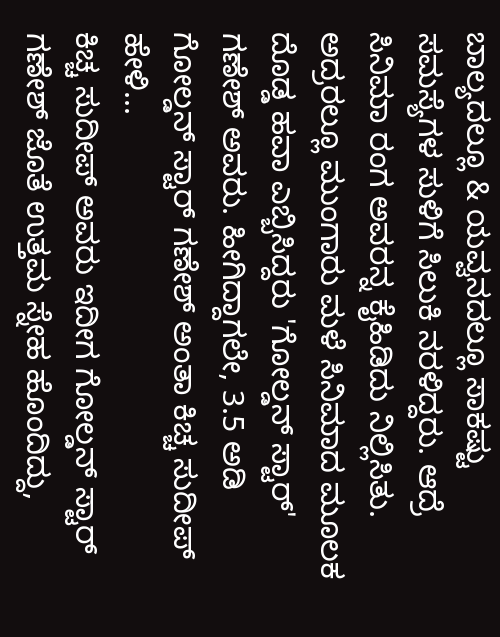ಬಾಲ್ಯದಲ್ಲೂ & ಯವ್ವನದಲ್ಲೂ ಸಾಕಷ್ಟು ಸಮಸ್ಯೆಗಳ ಸುಳಿಗೆ ಸಿಲುಕಿ ನರಳಿದ್ದರು. ಆದ್ರೆ ಸಿನಿಮಾ ರಂಗ ಅವರನ್ನ ಕೈಹಿಡಿದು ನಿಲ್ಲಿಸಿತು. ಅದ್ರರಲ್ಲೂ ಮುಂಗಾರು ಮಳೆ ಸಿನಿಮಾದ ಮೂಲಕ ದೊಡ್ಡ ಹವಾ ಎಬ್ಬಿಸಿದ್ದರು 'ಗೋಲ್ಡನ್ ಸ್ಟಾರ್' ಗಣೇಶ್ ಅವರು. ಹೀಗಿದ್ದಾಗಲೇ, 3.5 ಅಡಿ ಗೋಲ್ಡನ್ ಸ್ಟಾರ್ ಗಣೇಶ್ ಅಂತಾ ಕಿಚ್ಚ ಸುದೀಪ್ ಹೇಳಿ...
ಕಿಚ್ಚ ಸುದೀಪ್ ಅವರು ಇದೀಗ ಗೋಲ್ಡನ್ ಸ್ಟಾರ್ ಗಣೇಶ್ ಜೊತೆ ಉತ್ತಮ ಸ್ನೇಹ ಹೊಂದಿದ್ದು,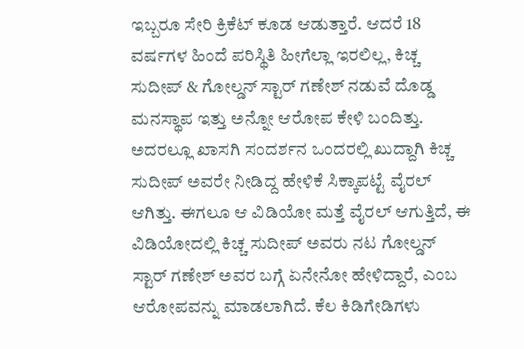ಇಬ್ಬರೂ ಸೇರಿ ಕ್ರಿಕೆಟ್ ಕೂಡ ಆಡುತ್ತಾರೆ. ಆದರೆ 18 ವರ್ಷಗಳ ಹಿಂದೆ ಪರಿಸ್ಥಿತಿ ಹೀಗೆಲ್ಲಾ ಇರಲಿಲ್ಲ, ಕಿಚ್ಚ ಸುದೀಪ್ & ಗೋಲ್ಡನ್ ಸ್ಟಾರ್ ಗಣೇಶ್ ನಡುವೆ ದೊಡ್ಡ ಮನಸ್ಥಾಪ ಇತ್ತು ಅನ್ನೋ ಆರೋಪ ಕೇಳಿ ಬಂದಿತ್ತು. ಅದರಲ್ಲೂ ಖಾಸಗಿ ಸಂದರ್ಶನ ಒಂದರಲ್ಲಿ ಖುದ್ದಾಗಿ ಕಿಚ್ಚ ಸುದೀಪ್ ಅವರೇ ನೀಡಿದ್ದ ಹೇಳಿಕೆ ಸಿಕ್ಕಾಪಟ್ಟೆ ವೈರಲ್ ಆಗಿತ್ತು. ಈಗಲೂ ಆ ವಿಡಿಯೋ ಮತ್ತೆ ವೈರಲ್ ಆಗುತ್ತಿದೆ, ಈ ವಿಡಿಯೋದಲ್ಲಿ ಕಿಚ್ಚ ಸುದೀಪ್ ಅವರು ನಟ ಗೋಲ್ಡನ್ ಸ್ಟಾರ್ ಗಣೇಶ್ ಅವರ ಬಗ್ಗೆ ಏನೇನೋ ಹೇಳಿದ್ದಾರೆ, ಎಂಬ ಆರೋಪವನ್ನು ಮಾಡಲಾಗಿದೆ. ಕೆಲ ಕಿಡಿಗೇಡಿಗಳು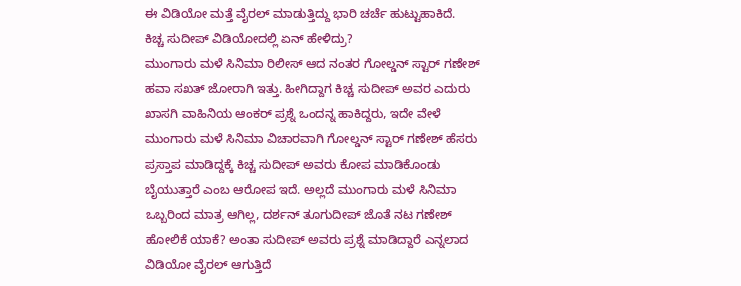ಈ ವಿಡಿಯೋ ಮತ್ತೆ ವೈರಲ್ ಮಾಡುತ್ತಿದ್ದು ಭಾರಿ ಚರ್ಚೆ ಹುಟ್ಟುಹಾಕಿದೆ.
ಕಿಚ್ಚ ಸುದೀಪ್ ವಿಡಿಯೋದಲ್ಲಿ ಏನ್ ಹೇಳಿದ್ರು?
ಮುಂಗಾರು ಮಳೆ ಸಿನಿಮಾ ರಿಲೀಸ್ ಆದ ನಂತರ ಗೋಲ್ಡನ್ ಸ್ಟಾರ್ ಗಣೇಶ್ ಹವಾ ಸಖತ್ ಜೋರಾಗಿ ಇತ್ತು. ಹೀಗಿದ್ದಾಗ ಕಿಚ್ಚ ಸುದೀಪ್ ಅವರ ಎದುರು ಖಾಸಗಿ ವಾಹಿನಿಯ ಆಂಕರ್ ಪ್ರಶ್ನೆ ಒಂದನ್ನ ಹಾಕಿದ್ದರು, ಇದೇ ವೇಳೆ ಮುಂಗಾರು ಮಳೆ ಸಿನಿಮಾ ವಿಚಾರವಾಗಿ ಗೋಲ್ಡನ್ ಸ್ಟಾರ್ ಗಣೇಶ್ ಹೆಸರು ಪ್ರಸ್ತಾಪ ಮಾಡಿದ್ದಕ್ಕೆ ಕಿಚ್ಚ ಸುದೀಪ್ ಅವರು ಕೋಪ ಮಾಡಿಕೊಂಡು ಬೈಯುತ್ತಾರೆ ಎಂಬ ಆರೋಪ ಇದೆ. ಅಲ್ಲದೆ ಮುಂಗಾರು ಮಳೆ ಸಿನಿಮಾ ಒಬ್ಬರಿಂದ ಮಾತ್ರ ಆಗಿಲ್ಲ, ದರ್ಶನ್ ತೂಗುದೀಪ್ ಜೊತೆ ನಟ ಗಣೇಶ್ ಹೋಲಿಕೆ ಯಾಕೆ? ಅಂತಾ ಸುದೀಪ್ ಅವರು ಪ್ರಶ್ನೆ ಮಾಡಿದ್ದಾರೆ ಎನ್ನಲಾದ ವಿಡಿಯೋ ವೈರಲ್ ಆಗುತ್ತಿದೆ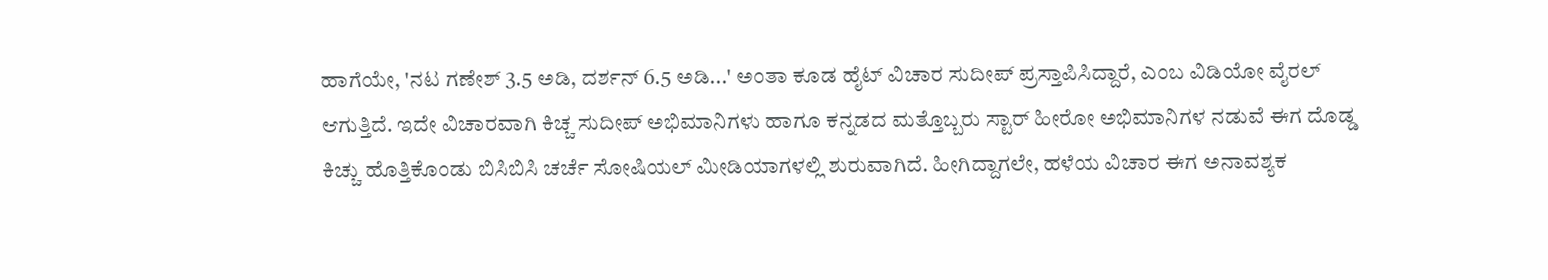ಹಾಗೆಯೇ, 'ನಟ ಗಣೇಶ್ 3.5 ಅಡಿ, ದರ್ಶನ್ 6.5 ಅಡಿ...' ಅಂತಾ ಕೂಡ ಹೈಟ್ ವಿಚಾರ ಸುದೀಪ್ ಪ್ರಸ್ತಾಪಿಸಿದ್ದಾರೆ, ಎಂಬ ವಿಡಿಯೋ ವೈರಲ್ ಆಗುತ್ತಿದೆ. ಇದೇ ವಿಚಾರವಾಗಿ ಕಿಚ್ಚ ಸುದೀಪ್ ಅಭಿಮಾನಿಗಳು ಹಾಗೂ ಕನ್ನಡದ ಮತ್ತೊಬ್ಬರು ಸ್ಟಾರ್ ಹೀರೋ ಅಭಿಮಾನಿಗಳ ನಡುವೆ ಈಗ ದೊಡ್ಡ ಕಿಚ್ಚು ಹೊತ್ತಿಕೊಂಡು ಬಿಸಿಬಿಸಿ ಚರ್ಚೆ ಸೋಷಿಯಲ್ ಮೀಡಿಯಾಗಳಲ್ಲಿ ಶುರುವಾಗಿದೆ. ಹೀಗಿದ್ದಾಗಲೇ, ಹಳೆಯ ವಿಚಾರ ಈಗ ಅನಾವಶ್ಯಕ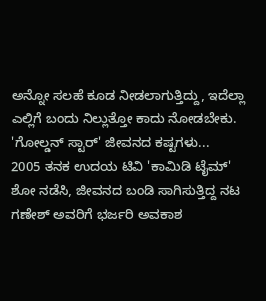ಅನ್ನೋ ಸಲಹೆ ಕೂಡ ನೀಡಲಾಗುತ್ತಿದ್ದು, ಇದೆಲ್ಲಾ ಎಲ್ಲಿಗೆ ಬಂದು ನಿಲ್ಲುತ್ತೋ ಕಾದು ನೋಡಬೇಕು.
'ಗೋಲ್ಡನ್ ಸ್ಟಾರ್' ಜೀವನದ ಕಷ್ಟಗಳು...
2005 ತನಕ ಉದಯ ಟಿವಿ 'ಕಾಮಿಡಿ ಟೈಮ್' ಶೋ ನಡೆಸಿ, ಜೀವನದ ಬಂಡಿ ಸಾಗಿಸುತ್ತಿದ್ದ ನಟ ಗಣೇಶ್ ಅವರಿಗೆ ಭರ್ಜರಿ ಅವಕಾಶ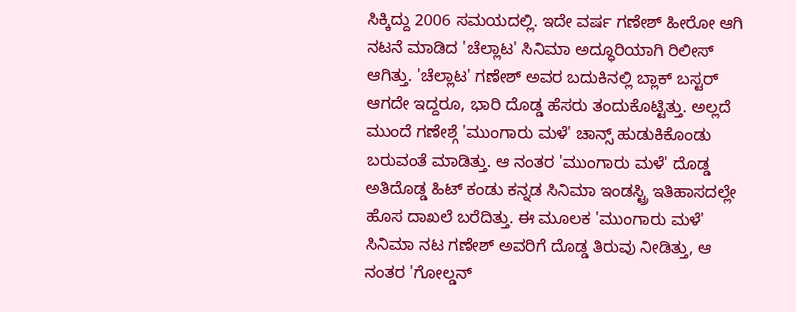ಸಿಕ್ಕಿದ್ದು 2006 ಸಮಯದಲ್ಲಿ. ಇದೇ ವರ್ಷ ಗಣೇಶ್ ಹೀರೋ ಆಗಿ ನಟನೆ ಮಾಡಿದ 'ಚೆಲ್ಲಾಟ' ಸಿನಿಮಾ ಅದ್ಧೂರಿಯಾಗಿ ರಿಲೀಸ್ ಆಗಿತ್ತು. 'ಚೆಲ್ಲಾಟ' ಗಣೇಶ್ ಅವರ ಬದುಕಿನಲ್ಲಿ ಬ್ಲಾಕ್ ಬಸ್ಟರ್ ಆಗದೇ ಇದ್ದರೂ, ಭಾರಿ ದೊಡ್ಡ ಹೆಸರು ತಂದುಕೊಟ್ಟಿತ್ತು. ಅಲ್ಲದೆ ಮುಂದೆ ಗಣೇಶ್ಗೆ 'ಮುಂಗಾರು ಮಳೆ' ಚಾನ್ಸ್ ಹುಡುಕಿಕೊಂಡು ಬರುವಂತೆ ಮಾಡಿತ್ತು. ಆ ನಂತರ 'ಮುಂಗಾರು ಮಳೆ' ದೊಡ್ಡ ಅತಿದೊಡ್ಡ ಹಿಟ್ ಕಂಡು ಕನ್ನಡ ಸಿನಿಮಾ ಇಂಡಸ್ಟ್ರಿ ಇತಿಹಾಸದಲ್ಲೇ ಹೊಸ ದಾಖಲೆ ಬರೆದಿತ್ತು. ಈ ಮೂಲಕ 'ಮುಂಗಾರು ಮಳೆ' ಸಿನಿಮಾ ನಟ ಗಣೇಶ್ ಅವರಿಗೆ ದೊಡ್ಡ ತಿರುವು ನೀಡಿತ್ತು, ಆ ನಂತರ 'ಗೋಲ್ಡನ್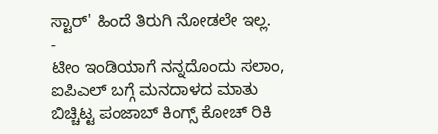ಸ್ಟಾರ್' ಹಿಂದೆ ತಿರುಗಿ ನೋಡಲೇ ಇಲ್ಲ.
-
ಟೀಂ ಇಂಡಿಯಾಗೆ ನನ್ನದೊಂದು ಸಲಾಂ, ಐಪಿಎಲ್ ಬಗ್ಗೆ ಮನದಾಳದ ಮಾತು ಬಿಚ್ಚಿಟ್ಟ ಪಂಜಾಬ್ ಕಿಂಗ್ಸ್ ಕೋಚ್ ರಿಕಿ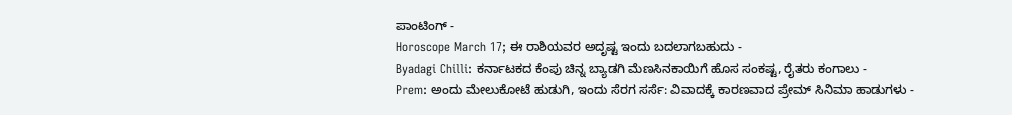ಪಾಂಟಿಂಗ್ -
Horoscope March 17; ಈ ರಾಶಿಯವರ ಅದೃಷ್ಟ ಇಂದು ಬದಲಾಗಬಹುದು -
Byadagi Chilli: ಕರ್ನಾಟಕದ ಕೆಂಪು ಚಿನ್ನ ಬ್ಯಾಡಗಿ ಮೆಣಸಿನಕಾಯಿಗೆ ಹೊಸ ಸಂಕಷ್ಟ, ರೈತರು ಕಂಗಾಲು -
Prem: ಅಂದು ಮೇಲುಕೋಟೆ ಹುಡುಗಿ, ಇಂದು ಸೆರಗ ಸರ್ಸೆ: ವಿವಾದಕ್ಕೆ ಕಾರಣವಾದ ಪ್ರೇಮ್ ಸಿನಿಮಾ ಹಾಡುಗಳು -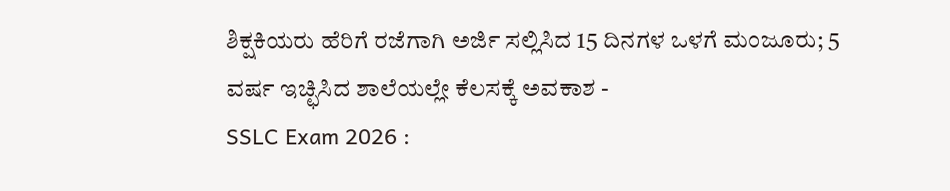ಶಿಕ್ಷಕಿಯರು ಹೆರಿಗೆ ರಜೆಗಾಗಿ ಅರ್ಜಿ ಸಲ್ಲಿಸಿದ 15 ದಿನಗಳ ಒಳಗೆ ಮಂಜೂರು; 5 ವರ್ಷ ಇಚ್ಛಿಸಿದ ಶಾಲೆಯಲ್ಲೇ ಕೆಲಸಕ್ಕೆ ಅವಕಾಶ -
SSLC Exam 2026 :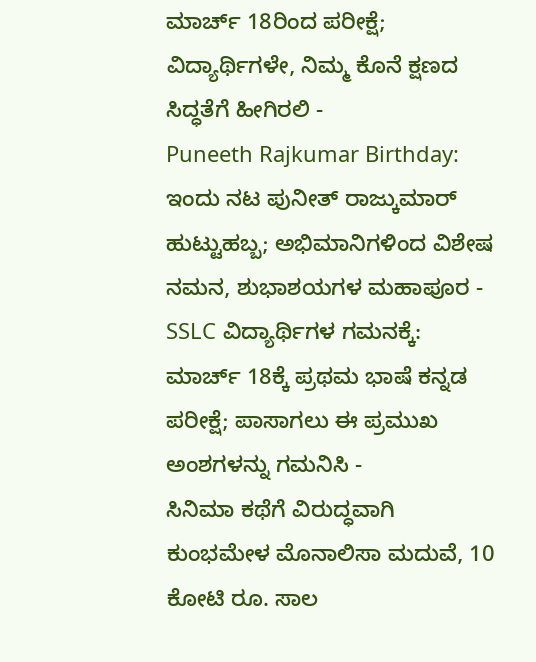ಮಾರ್ಚ್ 18ರಿಂದ ಪರೀಕ್ಷೆ; ವಿದ್ಯಾರ್ಥಿಗಳೇ, ನಿಮ್ಮ ಕೊನೆ ಕ್ಷಣದ ಸಿದ್ಧತೆಗೆ ಹೀಗಿರಲಿ -
Puneeth Rajkumar Birthday: ಇಂದು ನಟ ಪುನೀತ್ ರಾಜ್ಕುಮಾರ್ ಹುಟ್ಟುಹಬ್ಬ; ಅಭಿಮಾನಿಗಳಿಂದ ವಿಶೇಷ ನಮನ, ಶುಭಾಶಯಗಳ ಮಹಾಪೂರ -
SSLC ವಿದ್ಯಾರ್ಥಿಗಳ ಗಮನಕ್ಕೆ: ಮಾರ್ಚ್ 18ಕ್ಕೆ ಪ್ರಥಮ ಭಾಷೆ ಕನ್ನಡ ಪರೀಕ್ಷೆ; ಪಾಸಾಗಲು ಈ ಪ್ರಮುಖ ಅಂಶಗಳನ್ನು ಗಮನಿಸಿ -
ಸಿನಿಮಾ ಕಥೆಗೆ ವಿರುದ್ಧವಾಗಿ ಕುಂಭಮೇಳ ಮೊನಾಲಿಸಾ ಮದುವೆ, 10 ಕೋಟಿ ರೂ. ಸಾಲ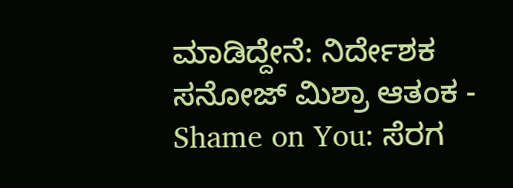ಮಾಡಿದ್ದೇನೆ: ನಿರ್ದೇಶಕ ಸನೋಜ್ ಮಿಶ್ರಾ ಆತಂಕ -
Shame on You: ಸೆರಗ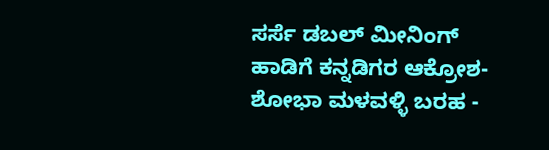ಸರ್ಸೆ ಡಬಲ್ ಮೀನಿಂಗ್ ಹಾಡಿಗೆ ಕನ್ನಡಿಗರ ಆಕ್ರೋಶ-ಶೋಭಾ ಮಳವಳ್ಳಿ ಬರಹ -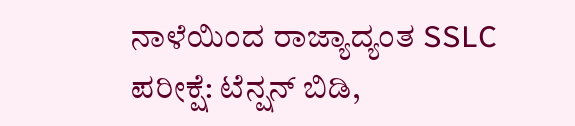ನಾಳೆಯಿಂದ ರಾಜ್ಯಾದ್ಯಂತ SSLC ಪರೀಕ್ಷೆ: ಟೆನ್ಷನ್ ಬಿಡಿ,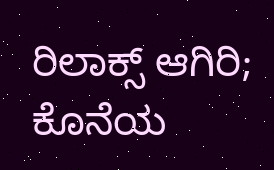ರಿಲಾಕ್ಸ್ ಆಗಿರಿ; ಕೊನೆಯ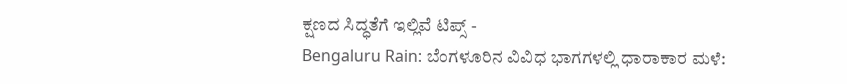ಕ್ಷಣದ ಸಿದ್ಧತೆಗೆ ಇಲ್ಲಿವೆ ಟಿಪ್ಸ್ -
Bengaluru Rain: ಬೆಂಗಳೂರಿನ ವಿವಿಧ ಭಾಗಗಳಲ್ಲಿ ಧಾರಾಕಾರ ಮಳೆ: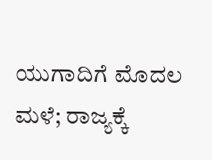ಯುಗಾದಿಗೆ ಮೊದಲ ಮಳೆ; ರಾಜ್ಯಕ್ಕೆ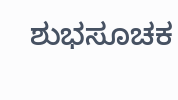ಶುಭಸೂಚಕ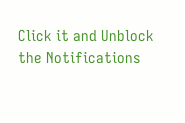Click it and Unblock the Notifications